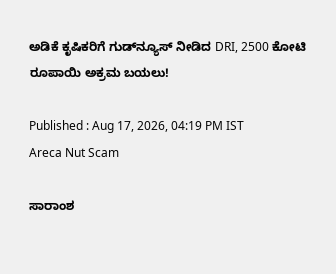ಅಡಿಕೆ ಕೃಷಿಕರಿಗೆ ಗುಡ್‌ನ್ಯೂಸ್‌ ನೀಡಿದ DRI, 2500 ಕೋಟಿ ರೂಪಾಯಿ ಅಕ್ರಮ ಬಯಲು!

Published : Aug 17, 2026, 04:19 PM IST
Areca Nut Scam

ಸಾರಾಂಶ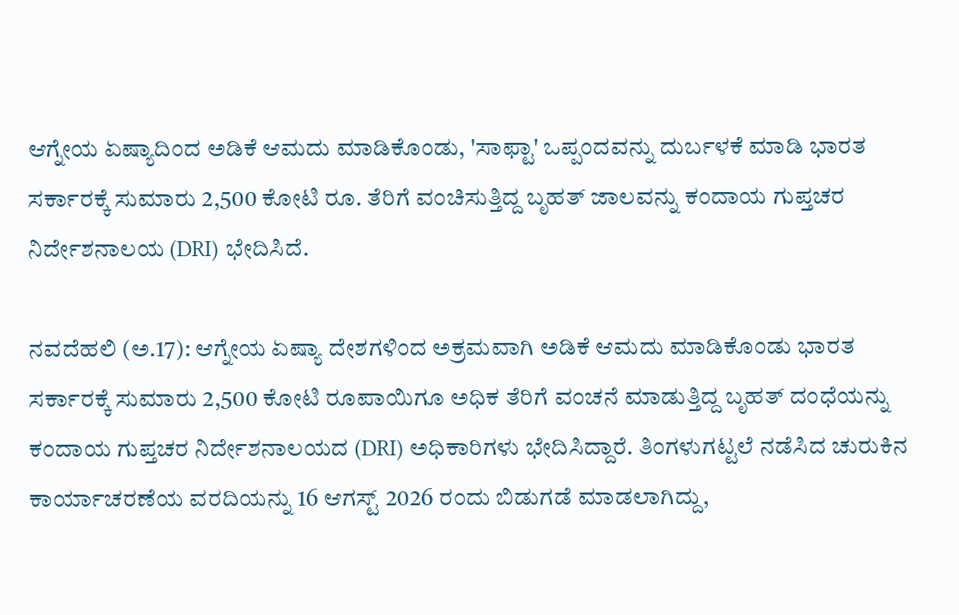ಆಗ್ನೇಯ ಏಷ್ಯಾದಿಂದ ಅಡಿಕೆ ಆಮದು ಮಾಡಿಕೊಂಡು, 'ಸಾಫ್ಟಾ' ಒಪ್ಪಂದವನ್ನು ದುರ್ಬಳಕೆ ಮಾಡಿ ಭಾರತ ಸರ್ಕಾರಕ್ಕೆ ಸುಮಾರು 2,500 ಕೋಟಿ ರೂ. ತೆರಿಗೆ ವಂಚಿಸುತ್ತಿದ್ದ ಬೃಹತ್ ಜಾಲವನ್ನು ಕಂದಾಯ ಗುಪ್ತಚರ ನಿರ್ದೇಶನಾಲಯ (DRI) ಭೇದಿಸಿದೆ.

ನವದೆಹಲಿ (ಅ.17): ಆಗ್ನೇಯ ಏಷ್ಯಾ ದೇಶಗಳಿಂದ ಅಕ್ರಮವಾಗಿ ಅಡಿಕೆ ಆಮದು ಮಾಡಿಕೊಂಡು ಭಾರತ ಸರ್ಕಾರಕ್ಕೆ ಸುಮಾರು 2,500 ಕೋಟಿ ರೂಪಾಯಿಗೂ ಅಧಿಕ ತೆರಿಗೆ ವಂಚನೆ ಮಾಡುತ್ತಿದ್ದ ಬೃಹತ್ ದಂಧೆಯನ್ನು ಕಂದಾಯ ಗುಪ್ತಚರ ನಿರ್ದೇಶನಾಲಯದ (DRI) ಅಧಿಕಾರಿಗಳು ಭೇದಿಸಿದ್ದಾರೆ. ತಿಂಗಳುಗಟ್ಟಲೆ ನಡೆಸಿದ ಚುರುಕಿನ ಕಾರ್ಯಾಚರಣೆಯ ವರದಿಯನ್ನು 16 ಆಗಸ್ಟ್ 2026 ರಂದು ಬಿಡುಗಡೆ ಮಾಡಲಾಗಿದ್ದು,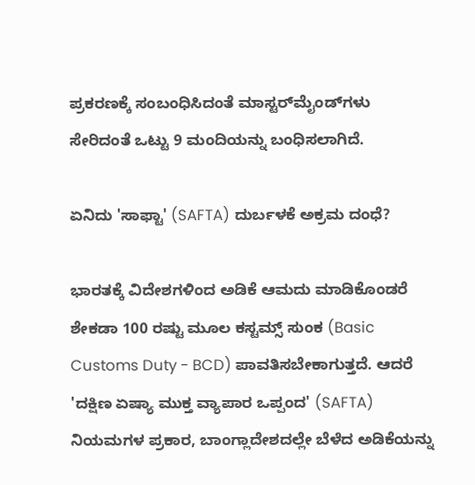ಪ್ರಕರಣಕ್ಕೆ ಸಂಬಂಧಿಸಿದಂತೆ ಮಾಸ್ಟರ್‌ಮೈಂಡ್‌ಗಳು ಸೇರಿದಂತೆ ಒಟ್ಟು 9 ಮಂದಿಯನ್ನು ಬಂಧಿಸಲಾಗಿದೆ.

ಏನಿದು 'ಸಾಫ್ಟಾ' (SAFTA) ದುರ್ಬಳಕೆ ಅಕ್ರಮ ದಂಧೆ?

ಭಾರತಕ್ಕೆ ವಿದೇಶಗಳಿಂದ ಅಡಿಕೆ ಆಮದು ಮಾಡಿಕೊಂಡರೆ ಶೇಕಡಾ 100 ರಷ್ಟು ಮೂಲ ಕಸ್ಟಮ್ಸ್ ಸುಂಕ (Basic Customs Duty - BCD) ಪಾವತಿಸಬೇಕಾಗುತ್ತದೆ. ಆದರೆ 'ದಕ್ಷಿಣ ಏಷ್ಯಾ ಮುಕ್ತ ವ್ಯಾಪಾರ ಒಪ್ಪಂದ' (SAFTA) ನಿಯಮಗಳ ಪ್ರಕಾರ, ಬಾಂಗ್ಲಾದೇಶದಲ್ಲೇ ಬೆಳೆದ ಅಡಿಕೆಯನ್ನು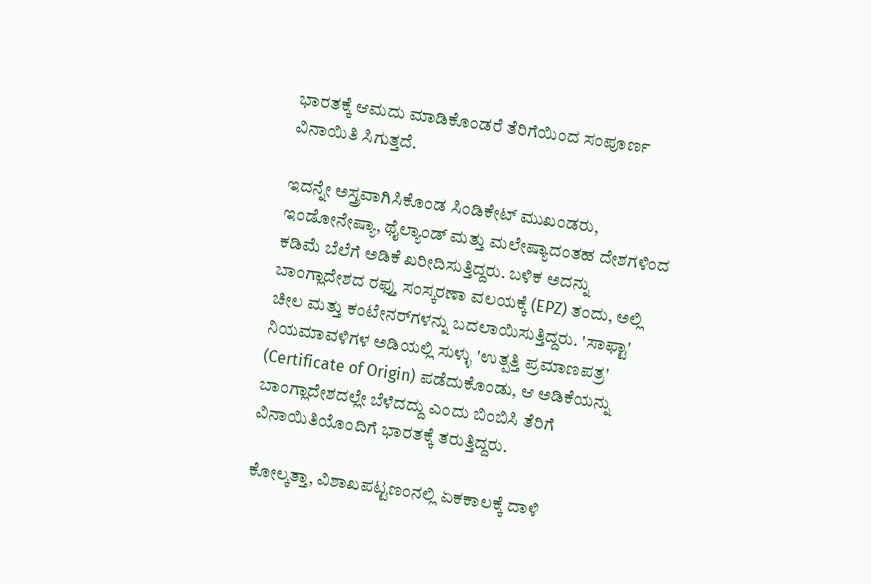ಭಾರತಕ್ಕೆ ಆಮದು ಮಾಡಿಕೊಂಡರೆ ತೆರಿಗೆಯಿಂದ ಸಂಪೂರ್ಣ ವಿನಾಯಿತಿ ಸಿಗುತ್ತದೆ.

ಇದನ್ನೇ ಅಸ್ತ್ರವಾಗಿಸಿಕೊಂಡ ಸಿಂಡಿಕೇಟ್ ಮುಖಂಡರು, ಇಂಡೋನೇಷ್ಯಾ, ಥೈಲ್ಯಾಂಡ್ ಮತ್ತು ಮಲೇಷ್ಯಾದಂತಹ ದೇಶಗಳಿಂದ ಕಡಿಮೆ ಬೆಲೆಗೆ ಅಡಿಕೆ ಖರೀದಿಸುತ್ತಿದ್ದರು. ಬಳಿಕ ಅದನ್ನು ಬಾಂಗ್ಲಾದೇಶದ ರಫ್ತು ಸಂಸ್ಕರಣಾ ವಲಯಕ್ಕೆ (EPZ) ತಂದು, ಅಲ್ಲಿ ಚೀಲ ಮತ್ತು ಕಂಟೇನರ್‌ಗಳನ್ನು ಬದಲಾಯಿಸುತ್ತಿದ್ದರು. 'ಸಾಫ್ಟಾ' ನಿಯಮಾವಳಿಗಳ ಅಡಿಯಲ್ಲಿ ಸುಳ್ಳು 'ಉತ್ಪತ್ತಿ ಪ್ರಮಾಣಪತ್ರ' (Certificate of Origin) ಪಡೆದುಕೊಂಡು, ಆ ಅಡಿಕೆಯನ್ನು ಬಾಂಗ್ಲಾದೇಶದಲ್ಲೇ ಬೆಳೆದದ್ದು ಎಂದು ಬಿಂಬಿಸಿ ತೆರಿಗೆ ವಿನಾಯಿತಿಯೊಂದಿಗೆ ಭಾರತಕ್ಕೆ ತರುತ್ತಿದ್ದರು.

ಕೋಲ್ಕತ್ತಾ, ವಿಶಾಖಪಟ್ಟಣಂನಲ್ಲಿ ಏಕಕಾಲಕ್ಕೆ ದಾಳಿ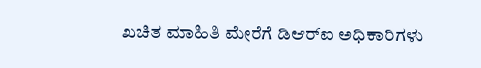ಖಚಿತ ಮಾಹಿತಿ ಮೇರೆಗೆ ಡಿಆರ್‌ಐ ಅಧಿಕಾರಿಗಳು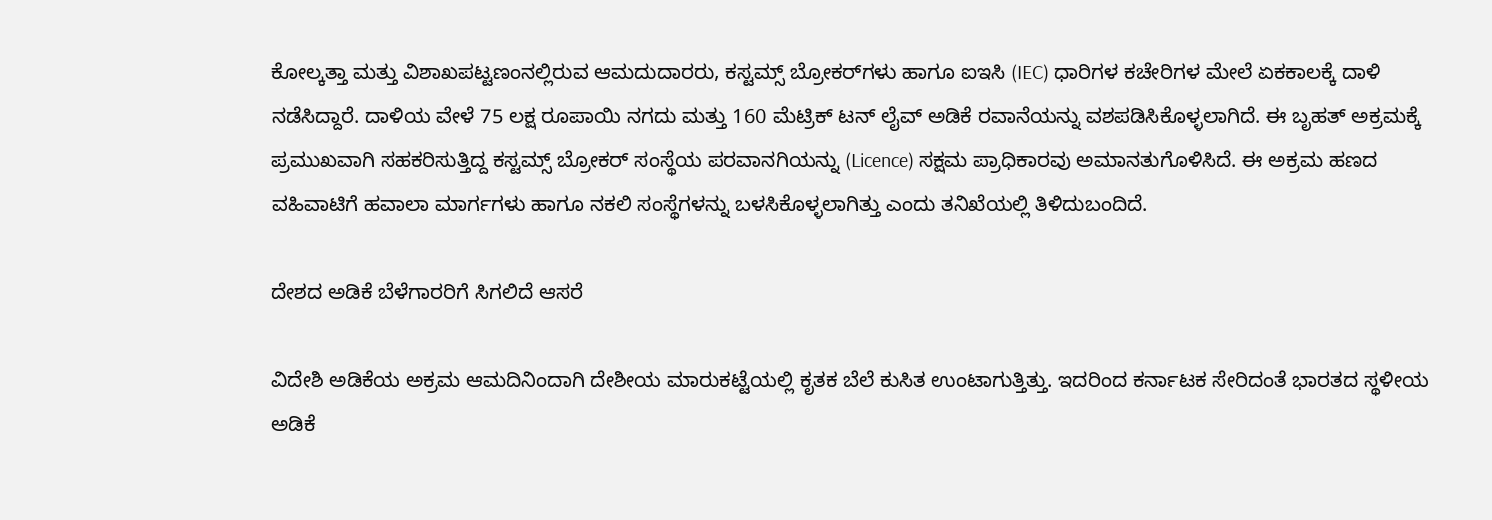ಕೋಲ್ಕತ್ತಾ ಮತ್ತು ವಿಶಾಖಪಟ್ಟಣಂನಲ್ಲಿರುವ ಆಮದುದಾರರು, ಕಸ್ಟಮ್ಸ್ ಬ್ರೋಕರ್‌ಗಳು ಹಾಗೂ ಐಇಸಿ (IEC) ಧಾರಿಗಳ ಕಚೇರಿಗಳ ಮೇಲೆ ಏಕಕಾಲಕ್ಕೆ ದಾಳಿ ನಡೆಸಿದ್ದಾರೆ. ದಾಳಿಯ ವೇಳೆ 75 ಲಕ್ಷ ರೂಪಾಯಿ ನಗದು ಮತ್ತು 160 ಮೆಟ್ರಿಕ್ ಟನ್ ಲೈವ್ ಅಡಿಕೆ ರವಾನೆಯನ್ನು ವಶಪಡಿಸಿಕೊಳ್ಳಲಾಗಿದೆ. ಈ ಬೃಹತ್ ಅಕ್ರಮಕ್ಕೆ ಪ್ರಮುಖವಾಗಿ ಸಹಕರಿಸುತ್ತಿದ್ದ ಕಸ್ಟಮ್ಸ್ ಬ್ರೋಕರ್ ಸಂಸ್ಥೆಯ ಪರವಾನಗಿಯನ್ನು (Licence) ಸಕ್ಷಮ ಪ್ರಾಧಿಕಾರವು ಅಮಾನತುಗೊಳಿಸಿದೆ. ಈ ಅಕ್ರಮ ಹಣದ ವಹಿವಾಟಿಗೆ ಹವಾಲಾ ಮಾರ್ಗಗಳು ಹಾಗೂ ನಕಲಿ ಸಂಸ್ಥೆಗಳನ್ನು ಬಳಸಿಕೊಳ್ಳಲಾಗಿತ್ತು ಎಂದು ತನಿಖೆಯಲ್ಲಿ ತಿಳಿದುಬಂದಿದೆ.

ದೇಶದ ಅಡಿಕೆ ಬೆಳೆಗಾರರಿಗೆ ಸಿಗಲಿದೆ ಆಸರೆ

ವಿದೇಶಿ ಅಡಿಕೆಯ ಅಕ್ರಮ ಆಮದಿನಿಂದಾಗಿ ದೇಶೀಯ ಮಾರುಕಟ್ಟೆಯಲ್ಲಿ ಕೃತಕ ಬೆಲೆ ಕುಸಿತ ಉಂಟಾಗುತ್ತಿತ್ತು. ಇದರಿಂದ ಕರ್ನಾಟಕ ಸೇರಿದಂತೆ ಭಾರತದ ಸ್ಥಳೀಯ ಅಡಿಕೆ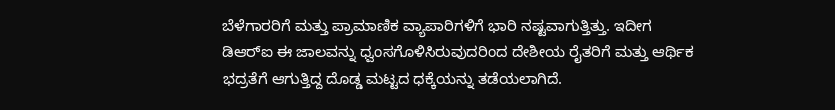ಬೆಳೆಗಾರರಿಗೆ ಮತ್ತು ಪ್ರಾಮಾಣಿಕ ವ್ಯಾಪಾರಿಗಳಿಗೆ ಭಾರಿ ನಷ್ಟವಾಗುತ್ತಿತ್ತು. ಇದೀಗ ಡಿಆರ್‌ಐ ಈ ಜಾಲವನ್ನು ಧ್ವಂಸಗೊಳಿಸಿರುವುದರಿಂದ ದೇಶೀಯ ರೈತರಿಗೆ ಮತ್ತು ಆರ್ಥಿಕ ಭದ್ರತೆಗೆ ಆಗುತ್ತಿದ್ದ ದೊಡ್ಡ ಮಟ್ಟದ ಧಕ್ಕೆಯನ್ನು ತಡೆಯಲಾಗಿದೆ.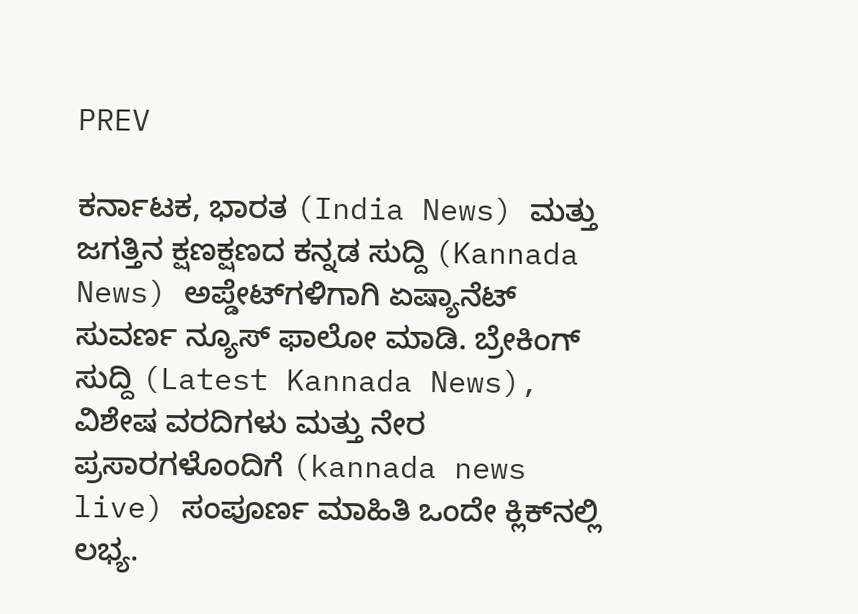PREV

ಕರ್ನಾಟಕ, ಭಾರತ (India News) ಮತ್ತು ಜಗತ್ತಿನ ಕ್ಷಣಕ್ಷಣದ ಕನ್ನಡ ಸುದ್ದಿ (Kannada News) ಅಪ್ಡೇಟ್‌ಗಳಿಗಾಗಿ ಏಷ್ಯಾನೆಟ್ ಸುವರ್ಣ ನ್ಯೂಸ್‌ ಫಾಲೋ ಮಾಡಿ. ಬ್ರೇಕಿಂಗ್ ಸುದ್ದಿ (Latest Kannada News), ವಿಶೇಷ ವರದಿಗಳು ಮತ್ತು ನೇರ ಪ್ರಸಾರಗಳೊಂದಿಗೆ (kannada news live) ಸಂಪೂರ್ಣ ಮಾಹಿತಿ ಒಂದೇ ಕ್ಲಿಕ್‌ನಲ್ಲಿ ಲಭ್ಯ.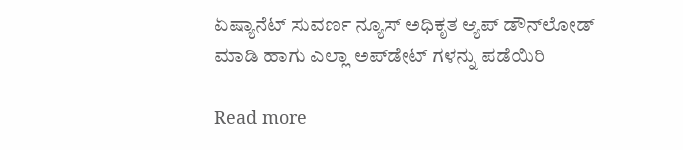ಏಷ್ಯಾನೆಟ್ ಸುವರ್ಣ ನ್ಯೂಸ್ ಅಧಿಕೃತ ಆ್ಯಪ್ ಡೌನ್‌ಲೋಡ್ ಮಾಡಿ ಹಾಗು ಎಲ್ಲಾ ಅಪ್‌ಡೇಟ್ ಗಳನ್ನು ಪಡೆಯಿರಿ

Read more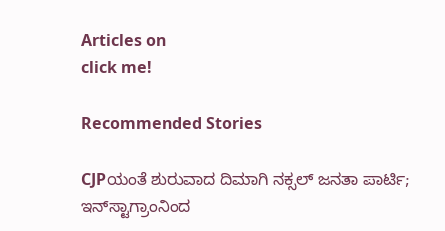Articles on
click me!

Recommended Stories

CJPಯಂತೆ ಶುರುವಾದ ದಿಮಾಗಿ ನಕ್ಸಲ್ ಜನತಾ ಪಾರ್ಟಿ; ಇನ್‌ಸ್ಟಾಗ್ರಾಂನಿಂದ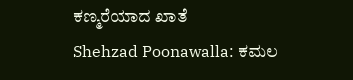ಕಣ್ಮರೆಯಾದ ಖಾತೆ
Shehzad Poonawalla: ಕಮಲ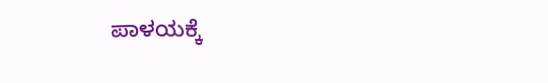ಪಾಳಯಕ್ಕೆ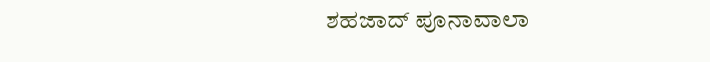ಶಹಜಾದ್ ಪೂನಾವಾಲಾ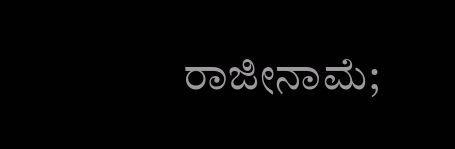ರಾಜೀನಾಮೆ;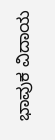ಭಾವುಕ ವಿದಾಯ